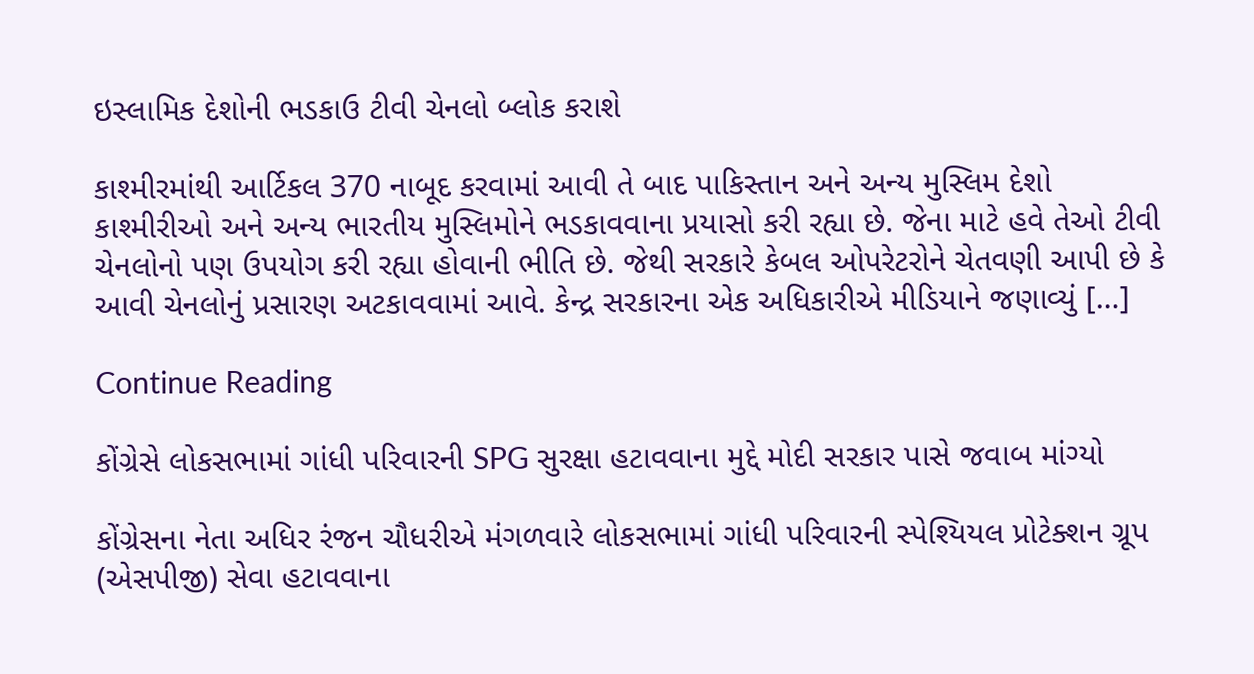ઇસ્લામિક દેશોની ભડકાઉ ટીવી ચેનલો બ્લોક કરાશે

કાશ્મીરમાંથી આર્ટિકલ 370 નાબૂદ કરવામાં આવી તે બાદ પાકિસ્તાન અને અન્ય મુસ્લિમ દેશો કાશ્મીરીઓ અને અન્ય ભારતીય મુસ્લિમોને ભડકાવવાના પ્રયાસો કરી રહ્યા છે. જેના માટે હવે તેઓ ટીવી ચેનલોનો પણ ઉપયોગ કરી રહ્યા હોવાની ભીતિ છે. જેથી સરકારે કેબલ ઓપરેટરોને ચેતવણી આપી છે કે આવી ચેનલોનું પ્રસારણ અટકાવવામાં આવે. કેન્દ્ર સરકારના એક અધિકારીએ મીડિયાને જણાવ્યું […]

Continue Reading

કોંગ્રેસે લોકસભામાં ગાંધી પરિવારની SPG સુરક્ષા હટાવવાના મુદ્દે મોદી સરકાર પાસે જવાબ માંગ્યો

કોંગ્રેસના નેતા અધિર રંજન ચૌધરીએ મંગળવારે લોકસભામાં ગાંધી પરિવારની સ્પેશ્યિયલ પ્રોટેક્શન ગ્રૂપ (એસપીજી) સેવા હટાવવાના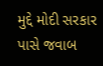મુદ્દે મોદી સરકાર પાસે જવાબ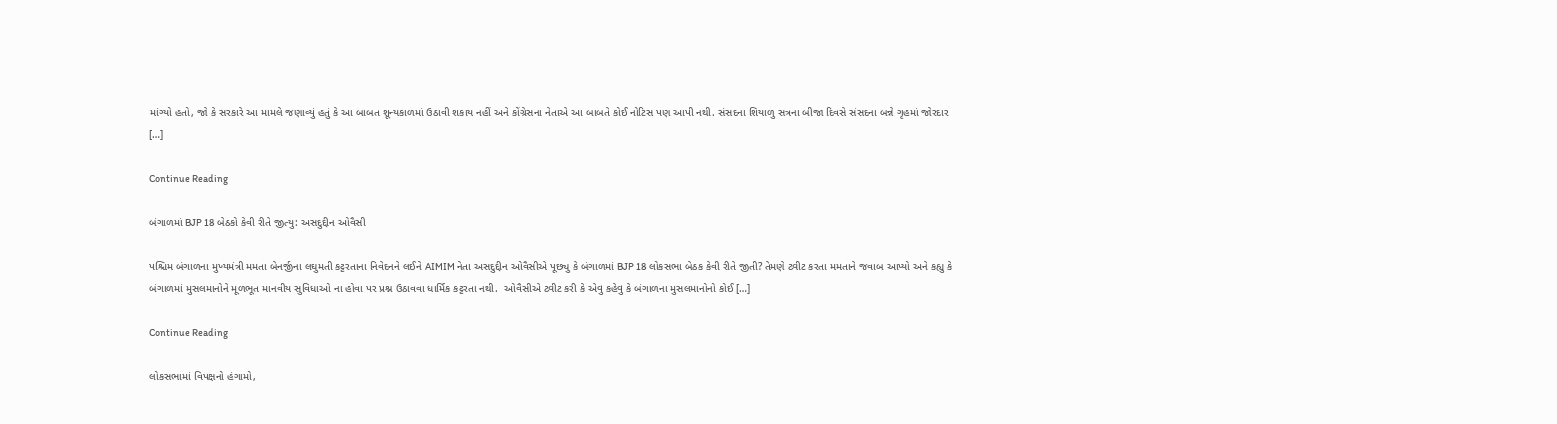માંગ્યો હતો, જો કે સરકારે આ મામલે જણાવ્યું હતું કે આ બાબત શૂન્યકાળમાં ઉઠાવી શકાય નહીં અને કોંગ્રેસના નેતાએ આ બાબતે કોઈ નોટિસ પણ આપી નથી. સંસદના શિયાળુ સત્રના બીજા દિવસે સંસદના બન્ને ગૃહમાં જોરદાર […]

Continue Reading

બંગાળમાં BJP 18 બેઠકો કેવી રીતે જીત્યુ: અસદુદ્દીન ઓવૈસી

પશ્ચિમ બંગાળના મુખ્યમંત્રી મમતા બેનર્જીના લઘુમતી કટ્ટરતાના નિવેદનને લઈને AIMIM નેતા અસદુદ્દીન ઓવૈસીએ પૂછ્યુ કે બંગાળમાં BJP 18 લોકસભા બેઠક કેવી રીતે જીતી? તેમણે ટ્વીટ કરતા મમતાને જવાબ આપ્યો અને કહ્યુ કે બંગાળમાં મુસલમાનોને મૂળભૂત માનવીય સુવિધાઓ ના હોવા પર પ્રશ્ન ઉઠાવવા ધાર્મિક કટ્ટરતા નથી.  ઓવૈસીએ ટ્વીટ કરી કે એવુ કહેવુ કે બંગાળના મુસલમાનોનો કોઈ […]

Continue Reading

લોકસભામાં વિપક્ષનો હંગામો,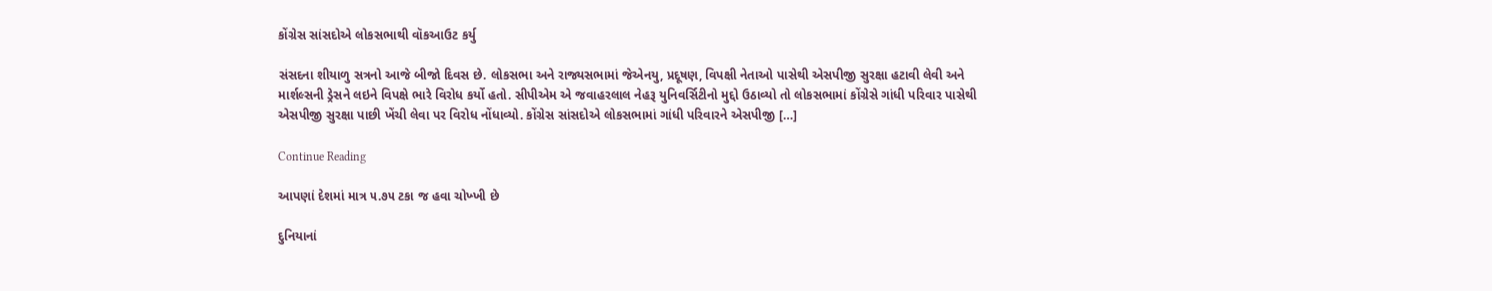કોંગ્રેસ સાંસદોએ લોકસભાથી વૉકઆઉટ કર્યુ

સંસદના શીયાળુ સત્રનો આજે બીજો દિવસ છે. લોકસભા અને રાજ્યસભામાં જેએનયુ, પ્રદૂષણ, વિપક્ષી નેતાઓ પાસેથી એસપીજી સુરક્ષા હટાવી લેવી અને માર્શલ્સની ડ્રેસને લઇને વિપક્ષે ભારે વિરોધ કર્યો હતો. સીપીએમ એ જવાહરલાલ નેહરૂ યુનિવર્સિટીનો મુદ્દો ઉઠાવ્યો તો લોકસભામાં કોંગ્રેસે ગાંધી પરિવાર પાસેથી એસપીજી સુરક્ષા પાછી ખેંચી લેવા પર વિરોધ નોંધાવ્યો. કોંગ્રેસ સાંસદોએ લોકસભામાં ગાંધી પરિવારને એસપીજી […]

Continue Reading

આપણાં દેશમાં માત્ર ૫.૭૫ ટકા જ હવા ચોખ્ખી છે

દુનિયાનાં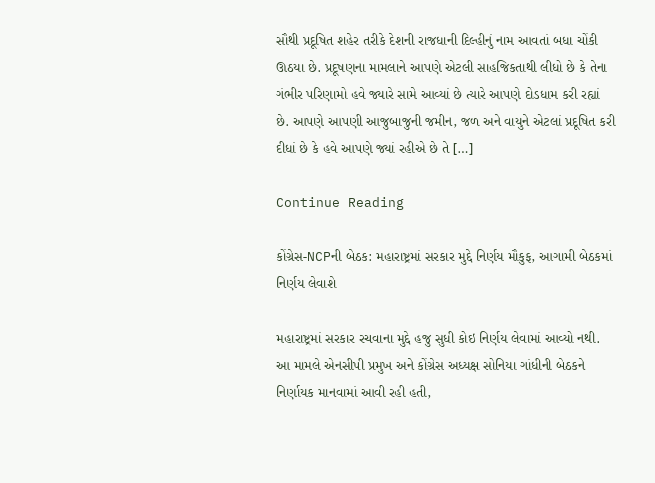સૌથી પ્રદૂષિત શહેર તરીકે દેશની રાજધાની દિલ્હીનું નામ આવતાં બધા ચોંકી ઊઠયા છે. પ્રદૂષણના મામલાને આપણે એટલી સાહજિકતાથી લીધો છે કે તેના ગંભીર પરિણામો હવે જ્યારે સામે આવ્યાં છે ત્યારે આપણે દોડધામ કરી રહ્યાં છે. આપણે આપણી આજુબાજુની જમીન, જળ અને વાયુને એટલાં પ્રદૂષિત કરી દીધાં છે કે હવે આપણે જ્યાં રહીએ છે તે […]

Continue Reading

કોંગ્રેસ-NCPની બેઠક: મહારાષ્ટ્રમાં સરકાર મુદ્દે નિર્ણય મૌકુફ, આગામી બેઠકમાં નિર્ણય લેવાશે

મહારાષ્ટ્રમાં સરકાર રચવાના મુદ્દે હજુ સુધી કોઇ નિર્ણય લેવામાં આવ્યો નથી. આ મામલે એનસીપી પ્રમુખ અને કોંગ્રેસ અધ્યક્ષ સોનિયા ગાંધીની બેઠકને નિર્ણાયક માનવામાં આવી રહી હતી,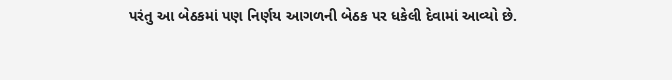પરંતુ આ બેઠકમાં પણ નિર્ણય આગળની બેઠક પર ધકેલી દેવામાં આવ્યો છે.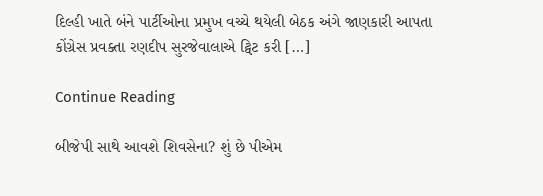દિલ્હી ખાતે બંને પાર્ટીઓના પ્રમુખ વચ્ચે થયેલી બેઠક અંગે જાણકારી આપતા કોંગ્રેસ પ્રવક્તા રણદીપ સુરજેવાલાએ ટ્વિટ કરી […]

Continue Reading

બીજેપી સાથે આવશે શિવસેના? શું છે પીએમ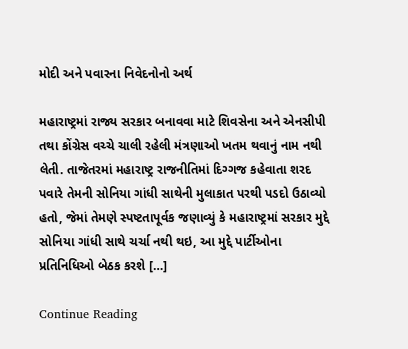મોદી અને પવારના નિવેદનોનો અર્થ

મહારાષ્ટ્રમાં રાજ્ય સરકાર બનાવવા માટે શિવસેના અને એનસીપી તથા કોંગ્રેસ વચ્ચે ચાલી રહેલી મંત્રણાઓ ખતમ થવાનું નામ નથી લેતી. તાજેતરમાં મહારાષ્ટ્ર રાજનીતિમાં દિગ્ગજ કહેવાતા શરદ પવારે તેમની સોનિયા ગાંધી સાથેની મુલાકાત પરથી પડદો ઉઠાવ્યો હતો, જેમાં તેમણે સ્પષ્ટતાપૂર્વક જણાવ્યું કે મહારાષ્ટ્રમાં સરકાર મુદ્દે સોનિયા ગાંધી સાથે ચર્ચા નથી થઇ, આ મુદ્દે પાર્ટીઓના પ્રતિનિધિઓ બેઠક કરશે […]

Continue Reading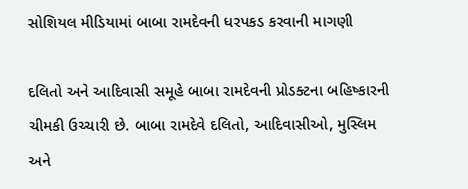સોશિયલ મીડિયામાં બાબા રામદેવની ધરપકડ કરવાની માગણી

દલિતો અને આદિવાસી સમૂહે બાબા રામદેવની પ્રોડક્ટના બહિષ્કારની ચીમકી ઉચ્ચારી છે. બાબા રામદેવે દલિતો, આદિવાસીઓ, મુસ્લિમ અને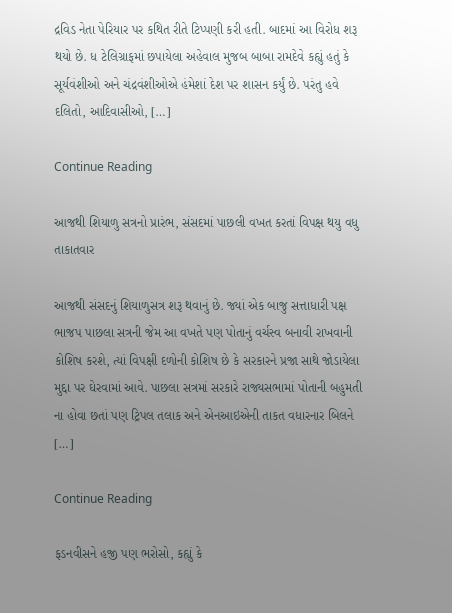દ્રવિડ નેતા પેરિયાર પર કથિત રીતે ટિપ્પણી કરી હતી. બાદમાં આ વિરોધ શરૂ થયો છે. ધ ટેલિગ્રાફમાં છપાયેલા અહેવાલ મુજબ બાબા રામદેવે કહ્યું હતું કે સૂર્યવંશીઓ અને ચંદ્રવંશીઓએ હંમેશાં દેશ પર શાસન કર્યું છે. પરંતુ હવે દલિતો, આદિવાસીઓ, […]

Continue Reading

આજથી શિયાળુ સત્રનો પ્રારંભ, સંસદમાં પાછલી વખત કરતાં વિપક્ષ થયુ વધુ તાકાતવાર

આજથી સંસદનું શિયાળુસત્ર શરૂ થવાનું છે. જ્યાં એક બાજુ સત્તાધારી પક્ષ ભાજપ પાછલા સત્રની જેમ આ વખતે પણ પોતાનું વર્ચસ્વ બનાવી રાખવાની કોશિષ કરશે, ત્યાં વિપક્ષી દળોની કોશિષ છે કે સરકારને પ્રજા સાથે જોડાયેલા મુદ્દા પર ઘેરવામાં આવે. પાછલા સત્રમાં સરકારે રાજ્યસભામાં પોતાની બહુમતી ના હોવા છતાં પણ ટ્રિપલ તલાક અને એનઆઇએની તાકત વધારનાર બિલને […]

Continue Reading

ફડનવીસને હજી પણ ભરોસો, કહ્યું કે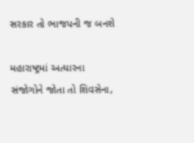સરકાર તો ભાજપની જ બનશે

મહારાષ્ટ્રમાં અત્યારના સંજોગોને જોતા તો શિવસેના,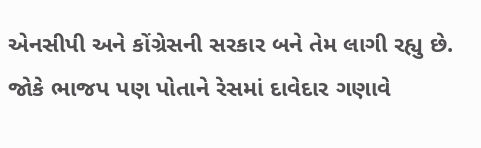એનસીપી અને કોંગ્રેસની સરકાર બને તેમ લાગી રહ્યુ છે. જોકે ભાજપ પણ પોતાને રેસમાં દાવેદાર ગણાવે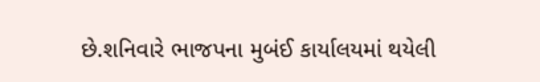છે.શનિવારે ભાજપના મુબંઈ કાર્યાલયમાં થયેલી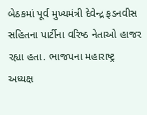બેઠકમાં પૂર્વ મુખ્યમંત્રી દેવેન્દ્ર ફડનવીસ સહિતના પાર્ટીના વરિષ્ઠ નેતાઓ હાજર રહ્યા હતા. ભાજપના મહારાષ્ટ્ર અધ્યક્ષ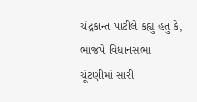ચંદ્રકાન્ત પાટીલે કહ્યુ હતુ કે, ભાજપે વિધાનસભા ચૂંટણીમાં સારી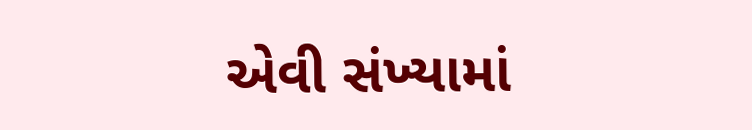એવી સંખ્યામાં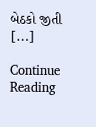બેઠકો જીતી […]

Continue Reading